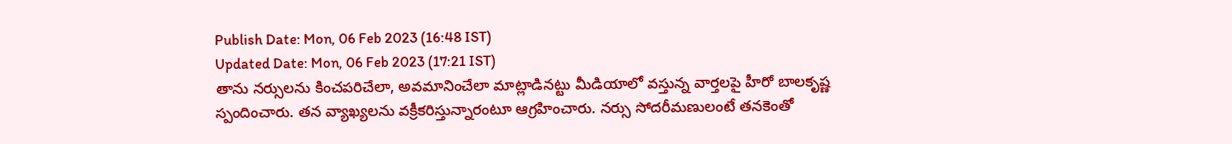Publish Date: Mon, 06 Feb 2023 (16:48 IST)
Updated Date: Mon, 06 Feb 2023 (17:21 IST)
తాను నర్సులను కించపరిచేలా, అవమానించేలా మాట్లాడినట్టు మీడియాలో వస్తున్న వార్తలపై హీరో బాలకృష్ణ స్పందించారు. తన వ్యాఖ్యలను వక్రీకరిస్తున్నారంటూ ఆగ్రహించారు. నర్సు సోదరీమణులంటే తనకెంతో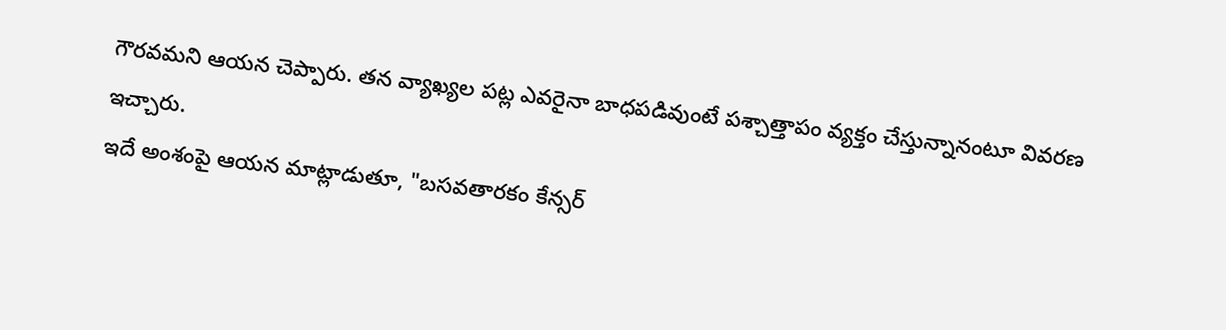గౌరవమని ఆయన చెప్పారు. తన వ్యాఖ్యల పట్ల ఎవరైనా బాధపడివుంటే పశ్చాత్తాపం వ్యక్తం చేస్తున్నానంటూ వివరణ ఇచ్చారు.
ఇదే అంశంపై ఆయన మాట్లాడుతూ, "బసవతారకం కేన్సర్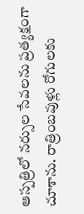ఆస్పత్రిలో నర్సుల సేవలను ప్రత్యక్షంగా చూశాను. రాత్రింబవుళ్లు రోగులకు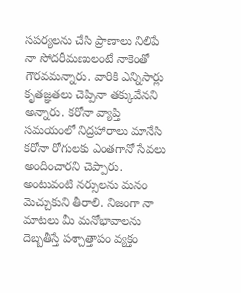సపర్యలను చేసి ప్రాణాలు నిలిపే నా సోదరీమణులంటే నాకెంతో గౌరవమన్నారు. వారికి ఎన్నిసార్లు కృతజ్ఞతలు చెప్పినా తక్కువేనని అన్నారు. కరోనా వ్యాప్తి సమయంలో నిద్రహారాలు మానేసి కరోనా రోగులకు ఎంతగానో సేవలు అందించారని చెప్పారు. అంటువంటి నర్సులను మనం మెచ్చుకుని తీరాలి. నిజంగా నా మాటలు మీ మనోభావాలను దెబ్బతీస్తే పశ్చాత్తాపం వ్యక్తం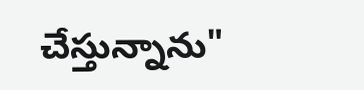చేస్తున్నాను"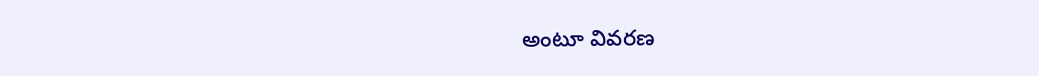అంటూ వివరణ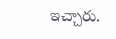ఇచ్చారు.